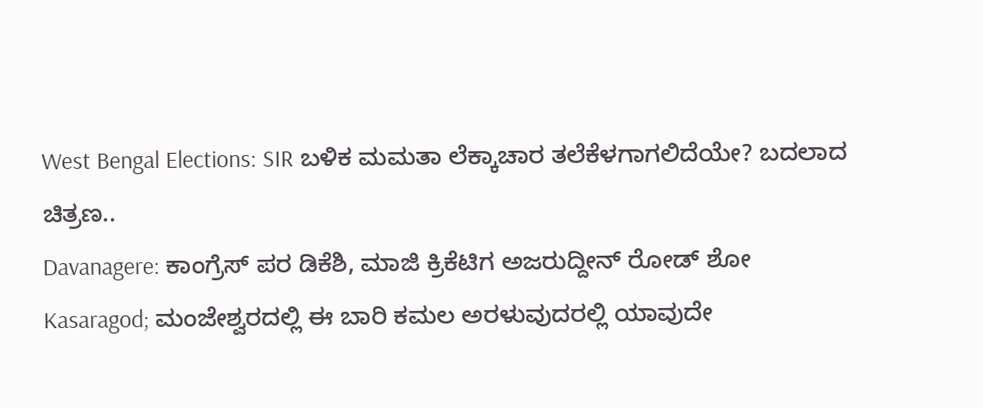West Bengal Elections: SIR ಬಳಿಕ ಮಮತಾ ಲೆಕ್ಕಾಚಾರ ತಲೆಕೆಳಗಾಗಲಿದೆಯೇ? ಬದಲಾದ ಚಿತ್ರಣ..
Davanagere: ಕಾಂಗ್ರೆಸ್ ಪರ ಡಿಕೆಶಿ, ಮಾಜಿ ಕ್ರಿಕೆಟಿಗ ಅಜರುದ್ದೀನ್ ರೋಡ್ ಶೋ
Kasaragod; ಮಂಜೇಶ್ವರದಲ್ಲಿ ಈ ಬಾರಿ ಕಮಲ ಅರಳುವುದರಲ್ಲಿ ಯಾವುದೇ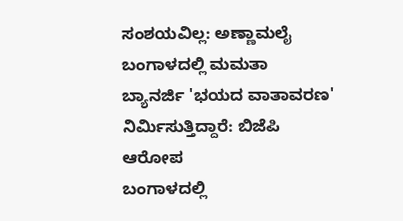ಸಂಶಯವಿಲ್ಲ: ಅಣ್ಣಾಮಲೈ
ಬಂಗಾಳದಲ್ಲಿ ಮಮತಾ ಬ್ಯಾನರ್ಜಿ 'ಭಯದ ವಾತಾವರಣ' ನಿರ್ಮಿಸುತ್ತಿದ್ದಾರೆ: ಬಿಜೆಪಿ ಆರೋಪ
ಬಂಗಾಳದಲ್ಲಿ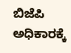ಬಿಜೆಪಿ ಅಧಿಕಾರಕ್ಕೆ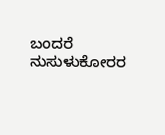ಬಂದರೆ ನುಸುಳುಕೋರರ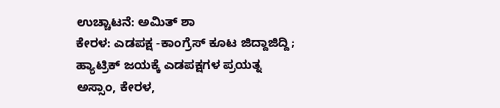ಉಚ್ಚಾಟನೆ: ಅಮಿತ್ ಶಾ
ಕೇರಳ: ಎಡಪಕ್ಷ -ಕಾಂಗ್ರೆಸ್ ಕೂಟ ಜಿದ್ದಾಜಿದ್ದಿ; ಹ್ಯಾಟ್ರಿಕ್ ಜಯಕ್ಕೆ ಎಡಪಕ್ಷಗಳ ಪ್ರಯತ್ನ
ಅಸ್ಸಾಂ, ಕೇರಳ,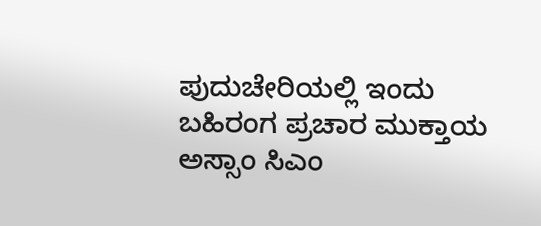ಪುದುಚೇರಿಯಲ್ಲಿ ಇಂದು ಬಹಿರಂಗ ಪ್ರಚಾರ ಮುಕ್ತಾಯ
ಅಸ್ಸಾಂ ಸಿಎಂ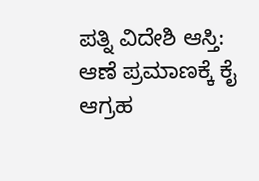ಪತ್ನಿ ವಿದೇಶಿ ಆಸ್ತಿ: ಆಣೆ ಪ್ರಮಾಣಕ್ಕೆ ಕೈ ಆಗ್ರಹ